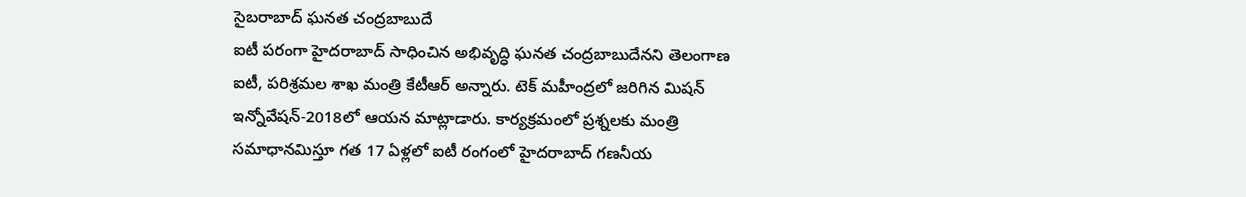సైబరాబాద్ ఘనత చంద్రబాబుదే
ఐటీ పరంగా హైదరాబాద్ సాధించిన అభివృద్ధి ఘనత చంద్రబాబుదేనని తెలంగాణ ఐటీ, పరిశ్రమల శాఖ మంత్రి కేటీఆర్ అన్నారు. టెక్ మహీంద్రలో జరిగిన మిషన్ ఇన్నోవేషన్-2018లో ఆయన మాట్లాడారు. కార్యక్రమంలో ప్రశ్నలకు మంత్రి సమాధానమిస్తూ గత 17 ఏళ్లలో ఐటీ రంగంలో హైదరాబాద్ గణనీయ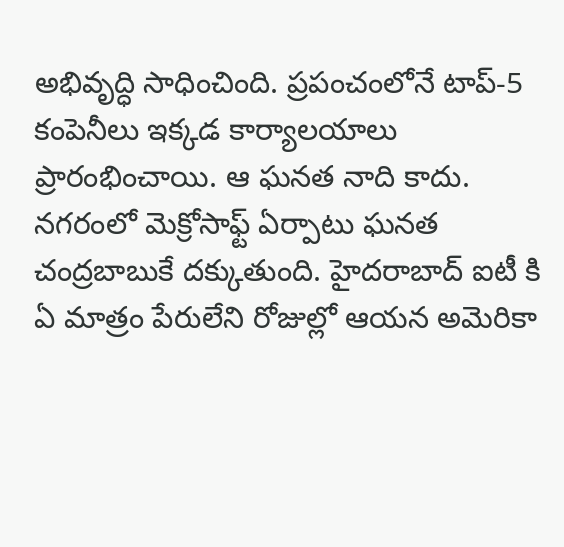అభివృద్ధి సాధించింది. ప్రపంచంలోనే టాప్-5 కంపెనీలు ఇక్కడ కార్యాలయాలు ప్రారంభించాయి. ఆ ఘనత నాది కాదు. నగరంలో మెక్రోసాఫ్ట్ ఏర్పాటు ఘనత చంద్రబాబుకే దక్కుతుంది. హైదరాబాద్ ఐటీ కి ఏ మాత్రం పేరులేని రోజుల్లో ఆయన అమెరికా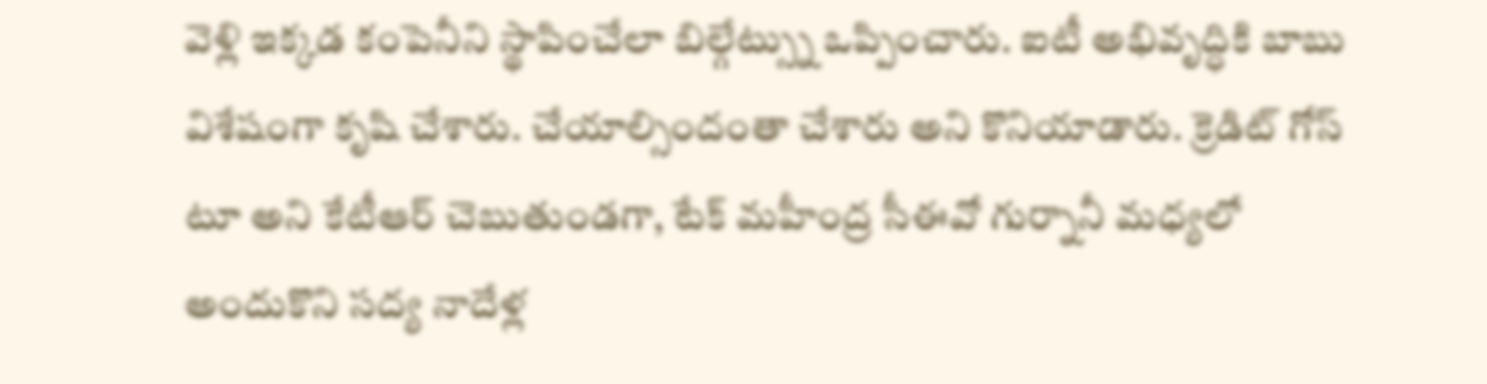వెళ్లి ఇక్కడ కంపెనీని స్థాపించేలా బిల్గేట్స్ను ఒప్పించారు. ఐటీ అభివృద్ధికి బాబు విశేషంగా కృషి చేశారు. చేయాల్సిందంతా చేశారు అని కొనియాడారు. క్రెడిట్ గోస్ టూ అని కేటీఆర్ చెబుతుండగా, టేక్ మహీంద్ర సీఈవో గుర్నానీ మధ్యలో అందుకొని సద్య నాదేళ్ల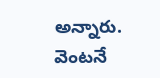అన్నారు. వెంటనే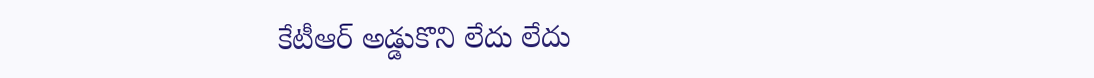కేటీఆర్ అడ్డుకొని లేదు లేదు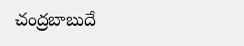చంద్రబాబుదే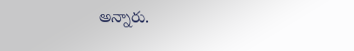అన్నారు.